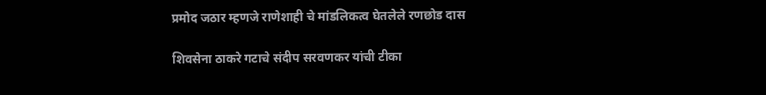प्रमोद जठार म्हणजे राणेशाही चे मांडलिकत्व घेतलेले रणछोड दास

शिवसेना ठाकरे गटाचे संदीप सरवणकर यांची टीका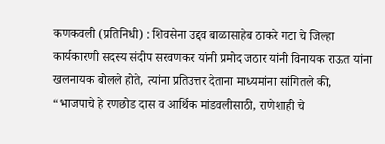कणकवली (प्रतिनिधी) : शिवसेना उद्दव बाळासाहेब ठाकरे गटा चे जिल्हा कार्यकारणी सदस्य संदीप सरवणकर यांनी प्रमोद जठार यांनी विनायक राऊत यांना खलनायक बोलले होते, त्यांना प्रतिउत्तर देताना माध्यमांना सांगितले की, “भाजपाचे हे रणछोड दास व आर्थिक मांडवलीसाठी, राणेशाही चे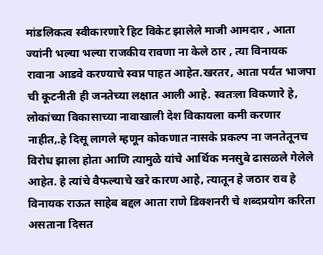मांडलिकत्व स्वीकारणारे हिट विकेट झालेले माजी आमदार , आता ज्यांनी भल्या भल्या राजकीय रावणा ना केले ठार , त्या विनायक रावाना आडवे करण्याचे स्वप्न पाहत आहेत.खरतर, आता पर्यंत भाजपा ची कूटनीती ही जनतेच्या लक्षात आली आहे. स्वतःला विकणारे हे, लोकांच्या विकासाच्या नावाखाली देश विकायला कमी करणार नाहीत,.हे दिसू लागले म्हणून कोकणात नासके प्रकल्प ना जनतेतूनच विरोध झाला होता आणि त्यामुळे यांचे आर्थिक मनसुबे ढासळले गेलेले आहेत. हे त्यांचे वैफल्याचे खरे कारण आहे, त्यातून हे जठार राव हे विनायक राऊत साहेब बद्दल आता राणे डिक्शनरी चे शब्दप्रयोग करिता असताना दिसत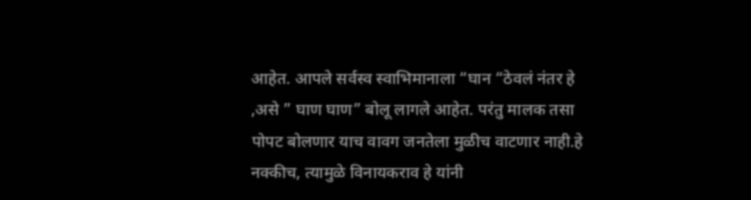आहेत. आपले सर्वस्व स्वाभिमानाला “घान “ठेवलं नंतर हे ,असे ” घाण घाण” बोलू लागले आहेत. परंतु मालक तसा पोपट बोलणार याच वावग जनतेला मुळीच वाटणार नाही.हे नक्कीच, त्यामुळे विनायकराव हे यांनी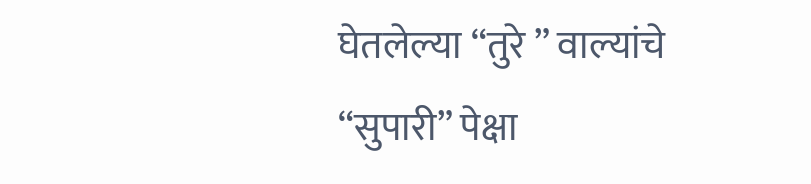घेतलेल्या “तुरे ” वाल्यांचे “सुपारी” पेक्षा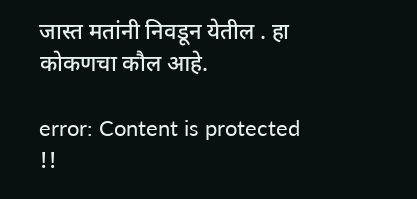जास्त मतांनी निवडून येतील . हा कोकणचा कौल आहे.

error: Content is protected !!